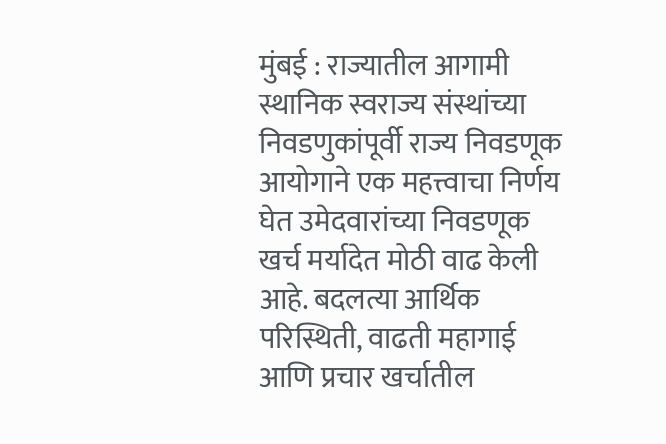मुंबई : राज्यातील आगामी स्थानिक स्वराज्य संस्थांच्या निवडणुकांपूर्वी राज्य निवडणूक आयोगाने एक महत्त्वाचा निर्णय घेत उमेदवारांच्या निवडणूक खर्च मर्यादेत मोठी वाढ केली आहे. बदलत्या आर्थिक परिस्थिती, वाढती महागाई आणि प्रचार खर्चातील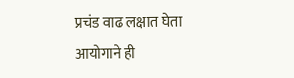प्रचंड वाढ लक्षात घेता आयोगाने ही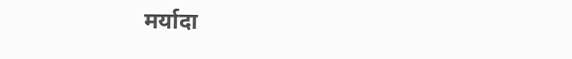मर्यादा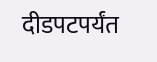दीडपटपर्यंत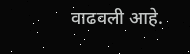वाढवली आहे.